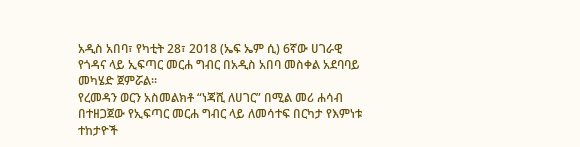አዲስ አበባ፣ የካቲት 28፣ 2018 (ኤፍ ኤም ሲ) 6ኛው ሀገራዊ የጎዳና ላይ ኢፍጣር መርሐ ግብር በአዲስ አበባ መስቀል አደባባይ መካሄድ ጀምሯል።
የረመዳን ወርን አስመልክቶ “ነጃሺ ለሀገር” በሚል መሪ ሐሳብ በተዘጋጀው የኢፍጣር መርሐ ግብር ላይ ለመሳተፍ በርካታ የእምነቱ ተከታዮች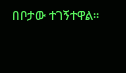በቦታው ተገኝተዋል።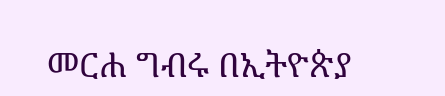መርሐ ግብሩ በኢትዮጵያ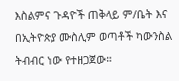እስልምና ጉዳዮች ጠቅላይ ም/ቤት እና በኢትዮጵያ ሙስሊም ወጣቶች ካውንስል ትብብር ነው የተዘጋጀው።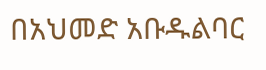በአህመድ አቡዱልባር